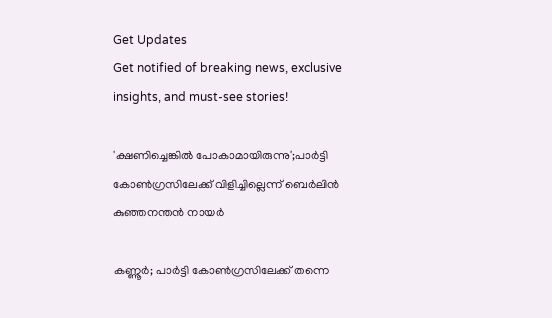Get Updates
Get notified of breaking news, exclusive insights, and must-see stories!

'ക്ഷണിച്ചെങ്കിൽ പോകാമായിരുന്നു';പാർട്ടി കോൺഗ്രസിലേക്ക് വിളിച്ചില്ലെന്ന് ബെർലിൻ കുഞ്ഞനന്തൻ നായർ

കണ്ണൂർ; പാർട്ടി കോൺഗ്രസിലേക്ക് തന്നെ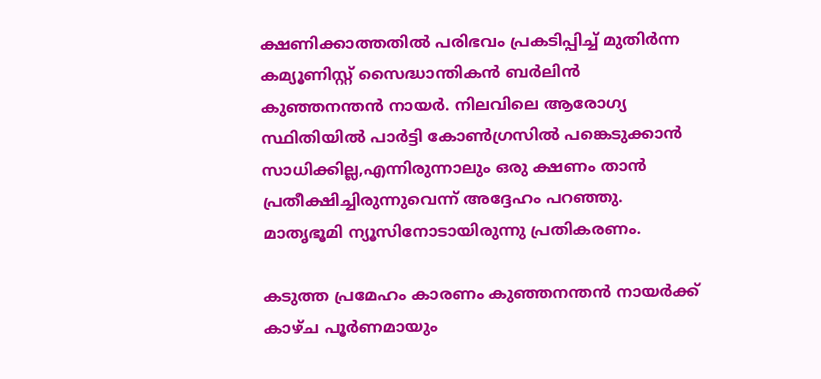ക്ഷണിക്കാത്തതിൽ പരിഭവം പ്രകടിപ്പിച്ച് മുതിർന്ന കമ്യൂണിസ്റ്റ് സൈദ്ധാന്തികൻ ബർലിൻ കുഞ്ഞനന്തൻ നായർ. നിലവിലെ ആരോഗ്യ സ്ഥിതിയിൽ പാർട്ടി കോൺഗ്രസിൽ പങ്കെടുക്കാൻ സാധിക്കില്ല,എന്നിരുന്നാലും ഒരു ക്ഷണം താൻ പ്രതീക്ഷിച്ചിരുന്നുവെന്ന് അദ്ദേഹം പറഞ്ഞു. മാതൃഭൂമി ന്യൂസിനോടായിരുന്നു പ്രതികരണം.

കടുത്ത പ്രമേഹം കാരണം കുഞ്ഞനന്തൻ നായർക്ക് കാഴ്ച പൂർണമായും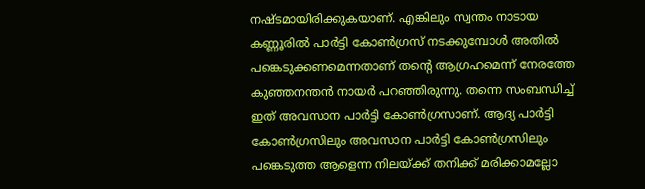നഷ്ടമായിരിക്കുകയാണ്. എങ്കിലും സ്വന്തം നാടായ കണ്ണൂരിൽ പാർട്ടി കോൺഗ്രസ് നടക്കുമ്പോൾ അതിൽ പങ്കെടുക്കണമെന്നതാണ് തന്റെ ആഗ്രഹമെന്ന് നേരത്തേ കുഞ്ഞനന്തൻ നായർ പറഞ്ഞിരുന്നു. തന്നെ സംബന്ധിച്ച് ഇത് അവസാന പാർട്ടി കോൺഗ്രസാണ്. ആദ്യ പാർട്ടി കോൺഗ്രസിലും അവസാന പാർട്ടി കോൺഗ്രസിലും പങ്കെടുത്ത ആളെന്ന നിലയ്ക്ക് തനിക്ക് മരിക്കാമല്ലോ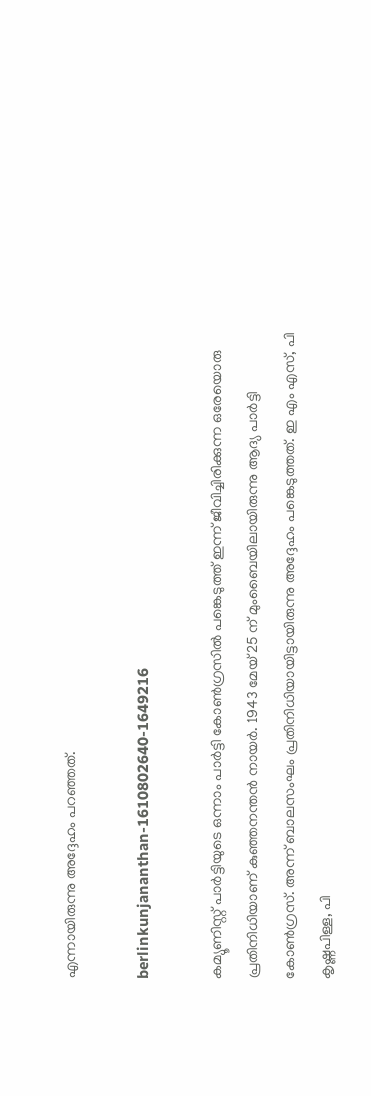എന്നായിരുന്നു അദ്ദേഹം പറഞ്ഞത്.

berlinkunjananthan-1610802640-1649216

കമ്യൂണിസ്റ്റ് പാര്‍ട്ടിയുടെ ഒന്നാം പാര്‍ട്ടി കോണ്‍ഗ്രസില്‍ പങ്കെടുത്ത് ഇന്ന് ജീവിച്ചിരിക്കുന്ന ഒരേയൊരു പ്രതിനിധിയാണ് കുഞ്ഞനന്തൻ നായർ. 1943 മേയ് 25 ന് മുംബൈയിലായിരുന്നു ആദ്യ പാർട്ടി കോൺഗ്രസ്. അന്ന് ബാലസംഘം പ്രതിനിധിയായിട്ടായിരുന്നു അദ്ദേഹം പങ്കെടുത്തത്. ഇ എം എസ്, പി കൃഷ്ണപിള്ള, പി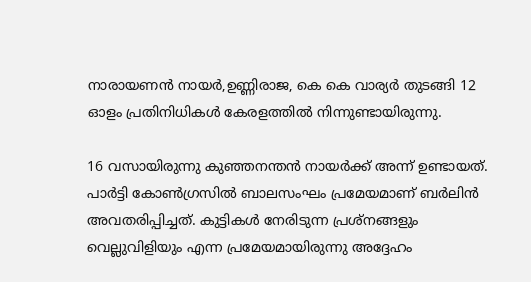നാരായണൻ നായർ,ഉണ്ണിരാജ, കെ കെ വാര്യർ തുടങ്ങി 12 ഓളം പ്രതിനിധികൾ കേരളത്തിൽ നിന്നുണ്ടായിരുന്നു.

16 വസായിരുന്നു കുഞ്ഞനന്തൻ നായർക്ക് അന്ന് ഉണ്ടായത്. പാർട്ടി കോൺഗ്രസിൽ ബാലസംഘം പ്രമേയമാണ് ബർലിൻ അവതരിപ്പിച്ചത്. കുട്ടികൾ നേരിടുന്ന പ്രശ്നങ്ങളും വെല്ലുവിളിയും എന്ന പ്രമേയമായിരുന്നു അദ്ദേഹം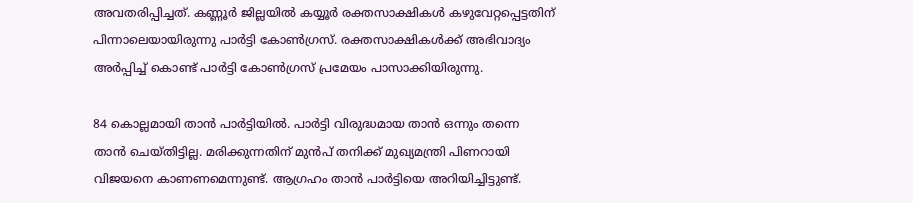അവതരിപ്പിച്ചത്. കണ്ണൂർ ജില്ലയിൽ കയ്യൂർ രക്തസാക്ഷികൾ കഴുവേറ്റപ്പെട്ടതിന് പിന്നാലെയായിരുന്നു പാർട്ടി കോൺഗ്രസ്. രക്തസാക്ഷികൾക്ക് അഭിവാദ്യം അർപ്പിച്ച് കൊണ്ട് പാർട്ടി കോൺഗ്രസ് പ്രമേയം പാസാക്കിയിരുന്നു.

84 കൊല്ലമായി താൻ പാർട്ടിയിൽ. പാർട്ടി വിരുദ്ധമായ താൻ ഒന്നും തന്നെ താൻ ചെയ്തിട്ടില്ല. മരിക്കുന്നതിന് മുൻപ് തനിക്ക് മുഖ്യമന്ത്രി പിണറായി വിജയനെ കാണണമെന്നുണ്ട്. ആഗ്രഹം താൻ പാർട്ടിയെ അറിയിച്ചിട്ടുണ്ട്.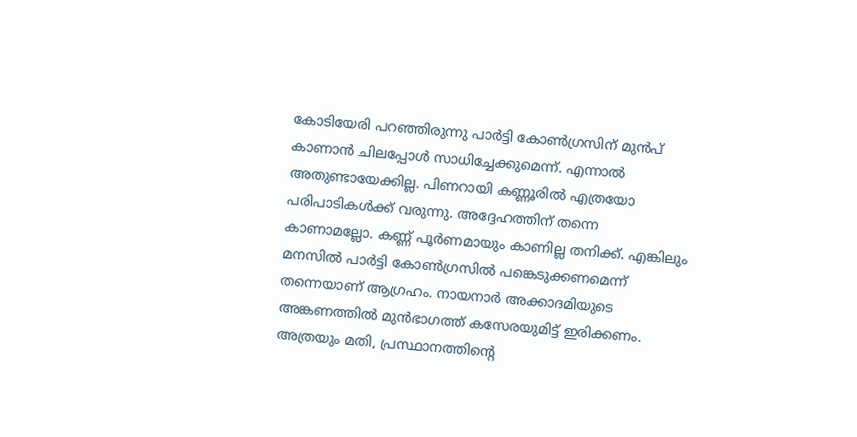കോടിയേരി പറഞ്ഞിരുന്നു പാർട്ടി കോൺഗ്രസിന് മുൻപ് കാണാൻ ചിലപ്പോൾ സാധിച്ചേക്കുമെന്ന്. എന്നാൽ അതുണ്ടായേക്കില്ല. പിണറായി കണ്ണൂരിൽ എത്രയോ പരിപാടികൾക്ക് വരുന്നു. അദ്ദേഹത്തിന് തന്നെ കാണാമല്ലോ. കണ്ണ് പൂർണമായും കാണില്ല തനിക്ക്. എങ്കിലും മനസിൽ പാർട്ടി കോൺഗ്രസിൽ പങ്കെടുക്കണമെന്ന് തന്നെയാണ് ആഗ്രഹം. നായനാർ അക്കാദമിയുടെ അങ്കണത്തിൽ മുൻഭാഗത്ത് കസേരയുമിട്ട് ഇരിക്കണം. അത്രയും മതി, പ്രസ്ഥാനത്തിന്റെ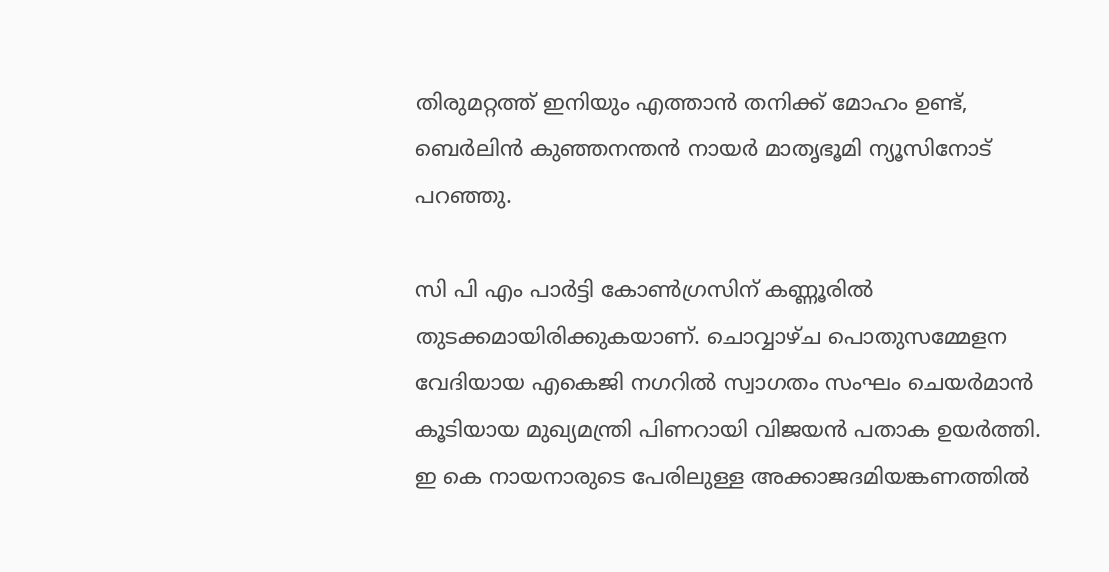തിരുമറ്റത്ത് ഇനിയും എത്താൻ തനിക്ക് മോഹം ഉണ്ട്, ബെർലിൻ കുഞ്ഞനന്തൻ നായർ മാതൃഭൂമി ന്യൂസിനോട് പറഞ്ഞു.

സി പി എം പാര്‍ട്ടി കോണ്‍ഗ്രസിന് കണ്ണൂരില്‍ തുടക്കമായിരിക്കുകയാണ്. ചൊവ്വാഴ്ച പൊതുസമ്മേളന വേദിയായ എകെജി നഗറില്‍ സ്വാഗതം സംഘം ചെയര്‍മാന്‍ കൂടിയായ മുഖ്യമന്ത്രി പിണറായി വിജയന്‍ പതാക ഉയര്‍ത്തി. ഇ കെ നായനാരുടെ പേരിലുള്ള അക്കാജദമിയങ്കണത്തില്‍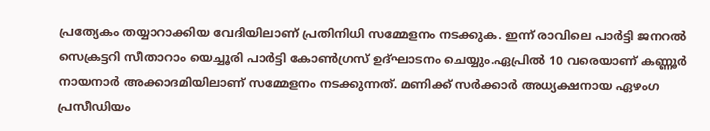പ്രത്യേകം തയ്യാറാക്കിയ വേദിയിലാണ് പ്രതിനിധി സമ്മേളനം നടക്കുക. ഇന്ന് രാവിലെ പാർട്ടി ജനറല്‍ സെക്രട്ടറി സീതാറാം യെച്ചൂരി പാര്‍ട്ടി കോണ്‍ഗ്രസ് ഉദ്ഘാടനം ചെയ്യും.ഏപ്രിൽ 10 വരെയാണ് കണ്ണൂർ നായനാർ അക്കാദമിയിലാണ് സമ്മേളനം നടക്കുന്നത്. മണിക്ക് സർക്കാർ അധ്യക്ഷനായ ഏഴംഗ പ്രസീഡിയം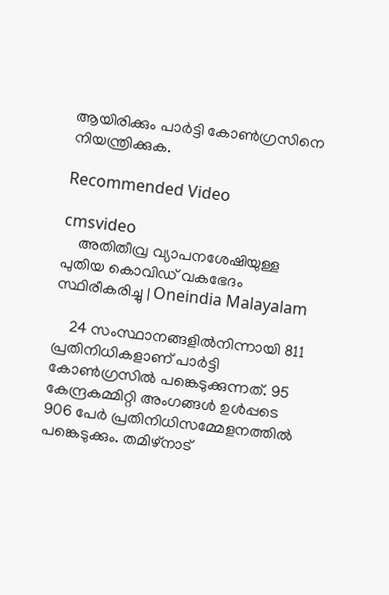ആയിരിക്കും പാർട്ടി കോൺഗ്രസിനെ നിയന്ത്രിക്കുക.

Recommended Video

cmsvideo
    അതിതീവ്ര വ്യാപനശേഷിയുള്ള പുതിയ കൊവിഡ് വകഭേദം സ്ഥിരീകരിച്ചു | Oneindia Malayalam

    24 സംസ്ഥാനങ്ങളിൽനിന്നായി 811 പ്രതിനിധികളാണ് പാർട്ടി കോൺഗ്രസിൽ പങ്കെടുക്കുന്നത്. 95 കേന്ദ്രകമ്മിറ്റി അംഗങ്ങൾ ഉൾപ്പടെ 906 പേർ പ്രതിനിധിസമ്മേളനത്തിൽ പങ്കെടുക്കും. തമിഴ്‌നാട്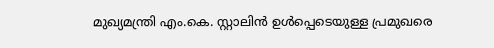മുഖ്യമന്ത്രി എം.കെ. സ്റ്റാലിൻ ഉൾപ്പെടെയുള്ള പ്രമുഖരെ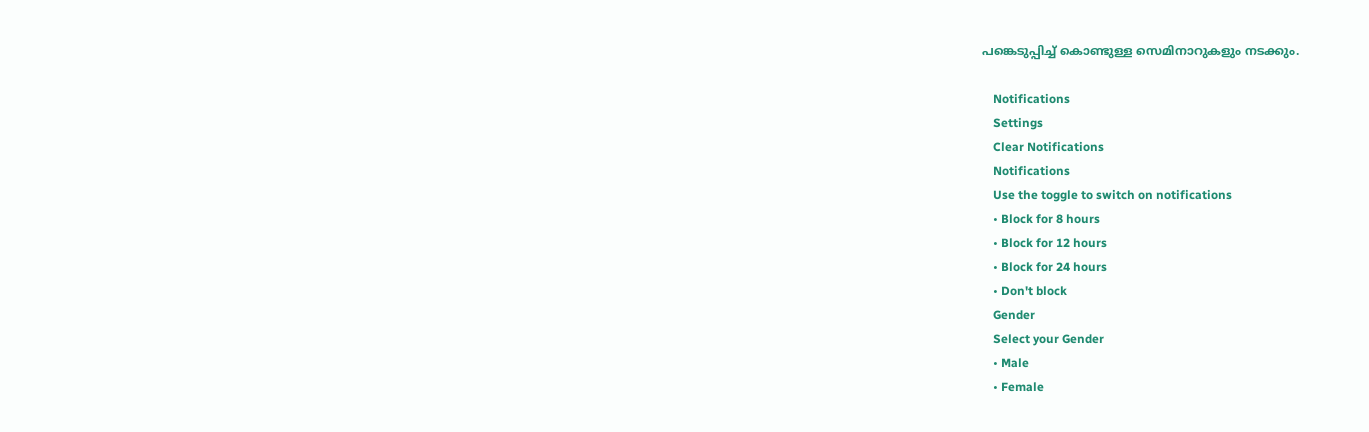പങ്കെടുപ്പിച്ച് കൊണ്ടുള്ള സെമിനാറുകളും നടക്കും.

    Notifications
    Settings
    Clear Notifications
    Notifications
    Use the toggle to switch on notifications
    • Block for 8 hours
    • Block for 12 hours
    • Block for 24 hours
    • Don't block
    Gender
    Select your Gender
    • Male
    • Female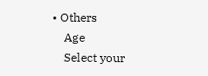• Others
    Age
    Select your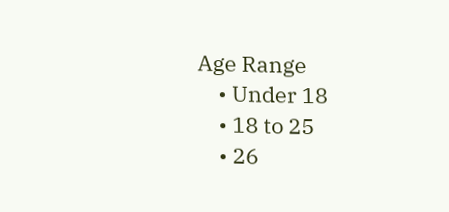Age Range
    • Under 18
    • 18 to 25
    • 26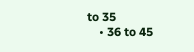to 35
    • 36 to 45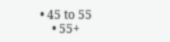• 45 to 55
    • 55+